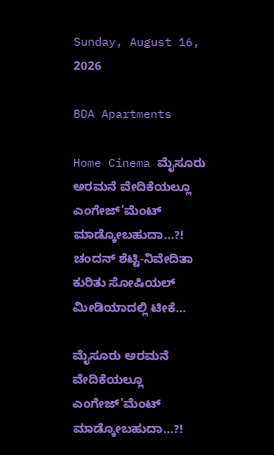Sunday, August 16, 2026

BDA Apartments

Home Cinema ಮೈಸೂರು ಅರಮನೆ ವೇದಿಕೆಯಲ್ಲೂ ಎಂಗೇಜ್’ಮೆಂಟ್ ಮಾಡ್ಕೋಬಹುದಾ…?! ಚಂದನ್ ಶೆಟ್ಟಿ-ನಿವೇದಿತಾ ಕುರಿತು ಸೋಷಿಯಲ್ ಮೀಡಿಯಾದಲ್ಲಿ ಟೀಕೆ…

ಮೈಸೂರು ಅರಮನೆ ವೇದಿಕೆಯಲ್ಲೂ ಎಂಗೇಜ್’ಮೆಂಟ್ ಮಾಡ್ಕೋಬಹುದಾ…?!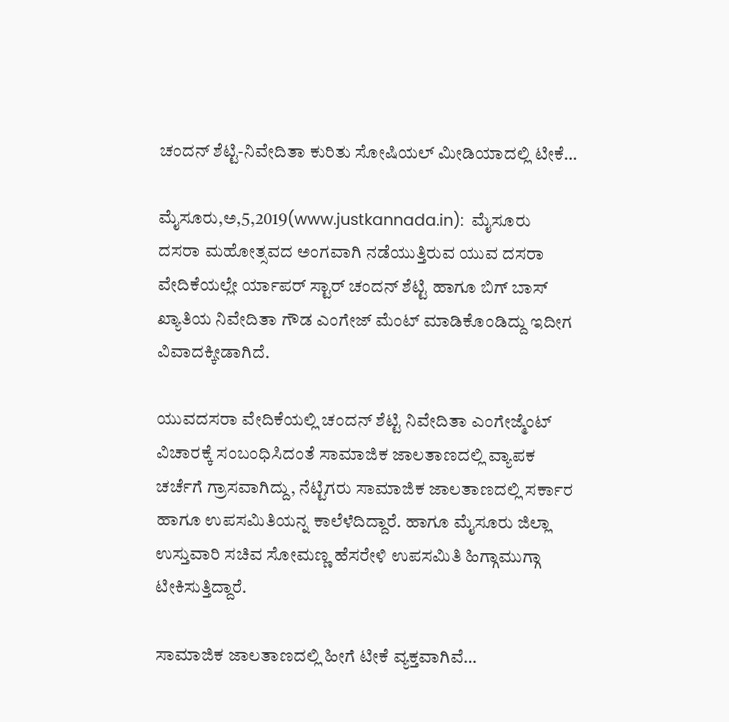ಚಂದನ್ ಶೆಟ್ಟಿ-ನಿವೇದಿತಾ ಕುರಿತು ಸೋಷಿಯಲ್ ಮೀಡಿಯಾದಲ್ಲಿ ಟೀಕೆ…

ಮೈಸೂರು,ಅ,5,2019(www.justkannada.in):  ಮೈಸೂರು ದಸರಾ ಮಹೋತ್ಸವದ ಅಂಗವಾಗಿ ನಡೆಯುತ್ತಿರುವ ಯುವ ದಸರಾ ವೇದಿಕೆಯಲ್ಲೇ ರ್ಯಾಪರ್ ಸ್ಟಾರ್ ಚಂದನ್ ಶೆಟ್ಟಿ ಹಾಗೂ ಬಿಗ್ ಬಾಸ್ ಖ್ಯಾತಿಯ ನಿವೇದಿತಾ ಗೌಡ ಎಂಗೇಜ್ ಮೆಂಟ್ ಮಾಡಿಕೊಂಡಿದ್ದು ಇದೀಗ ವಿವಾದಕ್ಕೀಡಾಗಿದೆ.

ಯುವದಸರಾ ವೇದಿಕೆಯಲ್ಲಿ ಚಂದನ್ ಶೆಟ್ಟಿ ನಿವೇದಿತಾ ಎಂಗೇಜ್ಮೆಂಟ್ ವಿಚಾರಕ್ಕೆ ಸಂಬಂಧಿಸಿದಂತೆ ಸಾಮಾಜಿಕ ಜಾಲತಾಣದಲ್ಲಿ ವ್ಯಾಪಕ ಚರ್ಚೆಗೆ ಗ್ರಾಸವಾಗಿದ್ದು, ನೆಟ್ಟಿಗರು ಸಾಮಾಜಿಕ ಜಾಲತಾಣದಲ್ಲಿ ಸರ್ಕಾರ ಹಾಗೂ ಉಪಸಮಿತಿಯನ್ನ ಕಾಲೆಳೆದಿದ್ದಾರೆ. ಹಾಗೂ ಮೈಸೂರು ಜಿಲ್ಲಾ ಉಸ್ತುವಾರಿ ಸಚಿವ ಸೋಮಣ್ಣ ಹೆಸರೇಳಿ ಉಪಸಮಿತಿ ಹಿಗ್ಗಾಮುಗ್ಗಾ ಟೀಕಿಸುತ್ತಿದ್ದಾರೆ.

ಸಾಮಾಜಿಕ ಜಾಲತಾಣದಲ್ಲಿ ಹೀಗೆ ಟೀಕೆ ವ್ಯಕ್ತವಾಗಿವೆ…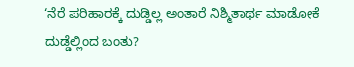‘ನೆರೆ ಪರಿಹಾರಕ್ಕೆ ದುಡ್ಡಿಲ್ಲ ಅಂತಾರೆ ನಿಶ್ಮಿತಾರ್ಥ ಮಾಡೋಕೆ ದುಡ್ಡೆಲ್ಲಿಂದ ಬಂತು?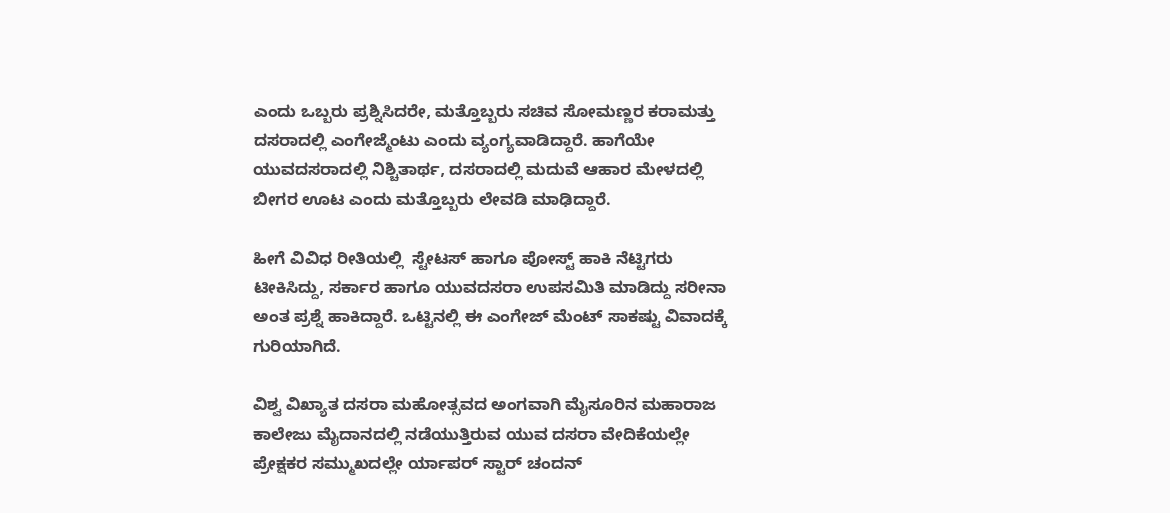ಎಂದು ಒಬ್ಬರು ಪ್ರಶ್ನಿಸಿದರೇ, ಮತ್ತೊಬ್ಬರು ಸಚಿವ ಸೋಮಣ್ಣರ ಕರಾಮತ್ತು ದಸರಾದಲ್ಲಿ ಎಂಗೇಜ್ಮೆಂಟು ಎಂದು ವ್ಯಂಗ್ಯವಾಡಿದ್ದಾರೆ. ಹಾಗೆಯೇ ಯುವದಸರಾದಲ್ಲಿ ನಿಶ್ಚಿತಾರ್ಥ, ದಸರಾದಲ್ಲಿ ಮದುವೆ ಆಹಾರ ಮೇಳದಲ್ಲಿ ಬೀಗರ ಊಟ ಎಂದು ಮತ್ತೊಬ್ಬರು ಲೇವಡಿ ಮಾಢಿದ್ದಾರೆ.

ಹೀಗೆ ವಿವಿಧ ರೀತಿಯಲ್ಲಿ  ಸ್ಟೇಟಸ್ ಹಾಗೂ ಪೋಸ್ಟ್ ಹಾಕಿ ನೆಟ್ಟಿಗರು  ಟೀಕಿಸಿದ್ದು, ಸರ್ಕಾರ ಹಾಗೂ ಯುವದಸರಾ ಉಪಸಮಿತಿ ಮಾಡಿದ್ದು ಸರೀನಾ ಅಂತ ಪ್ರಶ್ನೆ ಹಾಕಿದ್ದಾರೆ. ಒಟ್ಟಿನಲ್ಲಿ ಈ ಎಂಗೇಜ್ ಮೆಂಟ್ ಸಾಕಷ್ಟು ವಿವಾದಕ್ಕೆ ಗುರಿಯಾಗಿದೆ.

ವಿಶ್ವ ವಿಖ್ಯಾತ ದಸರಾ ಮಹೋತ್ಸವದ ಅಂಗವಾಗಿ ಮೈಸೂರಿನ ಮಹಾರಾಜ ಕಾಲೇಜು ಮೈದಾನದಲ್ಲಿ ನಡೆಯುತ್ತಿರುವ ಯುವ ದಸರಾ ವೇದಿಕೆಯಲ್ಲೇ  ಪ್ರೇಕ್ಷಕರ ಸಮ್ಮುಖದಲ್ಲೇ ರ್ಯಾಪರ್ ಸ್ಟಾರ್ ಚಂದನ್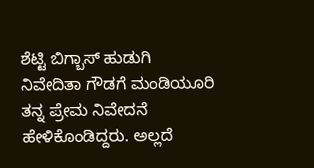ಶೆಟ್ಟಿ ಬಿಗ್ಬಾಸ್ ಹುಡುಗಿ ನಿವೇದಿತಾ ಗೌಡಗೆ ಮಂಡಿಯೂರಿ ತನ್ನ ಪ್ರೇಮ ನಿವೇದನೆ ಹೇಳಿಕೊಂಡಿದ್ದರು. ಅಲ್ಲದೆ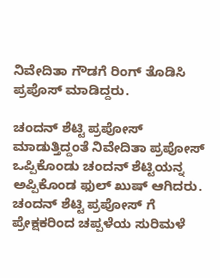ನಿವೇದಿತಾ ಗೌಡಗೆ ರಿಂಗ್ ತೊಡಿಸಿ ಪ್ರಪೊಸ್ ಮಾಡಿದ್ದರು.

ಚಂದನ್ ಶೆಟ್ಟಿ ಪ್ರಪೋಸ್ ಮಾಡುತ್ತಿದ್ದಂತೆ ನಿವೇದಿತಾ ಪ್ರಪೋಸ್ ಒಪ್ಪಿಕೊಂಡು ಚಂದನ್ ಶೆಟ್ಟಿಯನ್ನ ಅಪ್ಪಿಕೊಂಡ ಫುಲ್ ಖುಷ್ ಆಗಿದರು. ಚಂದನ್ ಶೆಟ್ಟಿ ಪ್ರಪೋಸ್ ಗೆ ಪ್ರೇಕ್ಷಕರಿಂದ ಚಪ್ಪಳೆಯ ಸುರಿಮಳೆ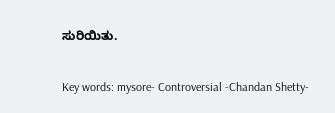ಸುರಿಯಿತು.

Key words: mysore- Controversial -Chandan Shetty-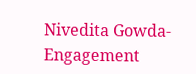Nivedita Gowda- Engagement